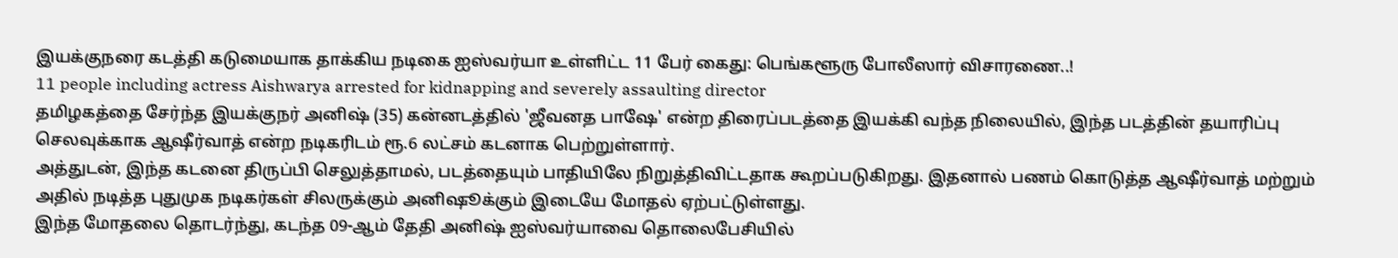இயக்குநரை கடத்தி கடுமையாக தாக்கிய நடிகை ஐஸ்வர்யா உள்ளிட்ட 11 பேர் கைது: பெங்களூரு போலீஸார் விசாரணை..!
11 people including actress Aishwarya arrested for kidnapping and severely assaulting director
தமிழகத்தை சேர்ந்த இயக்குநர் அனிஷ் (35) கன்னடத்தில் 'ஜீவனத பாஷே' என்ற திரைப்படத்தை இயக்கி வந்த நிலையில், இந்த படத்தின் தயாரிப்பு செலவுக்காக ஆஷீர்வாத் என்ற நடிகரிடம் ரூ.6 லட்சம் கடனாக பெற்றுள்ளார்.
அத்துடன், இந்த கடனை திருப்பி செலுத்தாமல், படத்தையும் பாதியிலே நிறுத்திவிட்டதாக கூறப்படுகிறது. இதனால் பணம் கொடுத்த ஆஷீர்வாத் மற்றும் அதில் நடித்த புதுமுக நடிகர்கள் சிலருக்கும் அனிஷூக்கும் இடையே மோதல் ஏற்பட்டுள்ளது.
இந்த மோதலை தொடர்ந்து, கடந்த 09-ஆம் தேதி அனிஷ் ஐஸ்வர்யாவை தொலைபேசியில்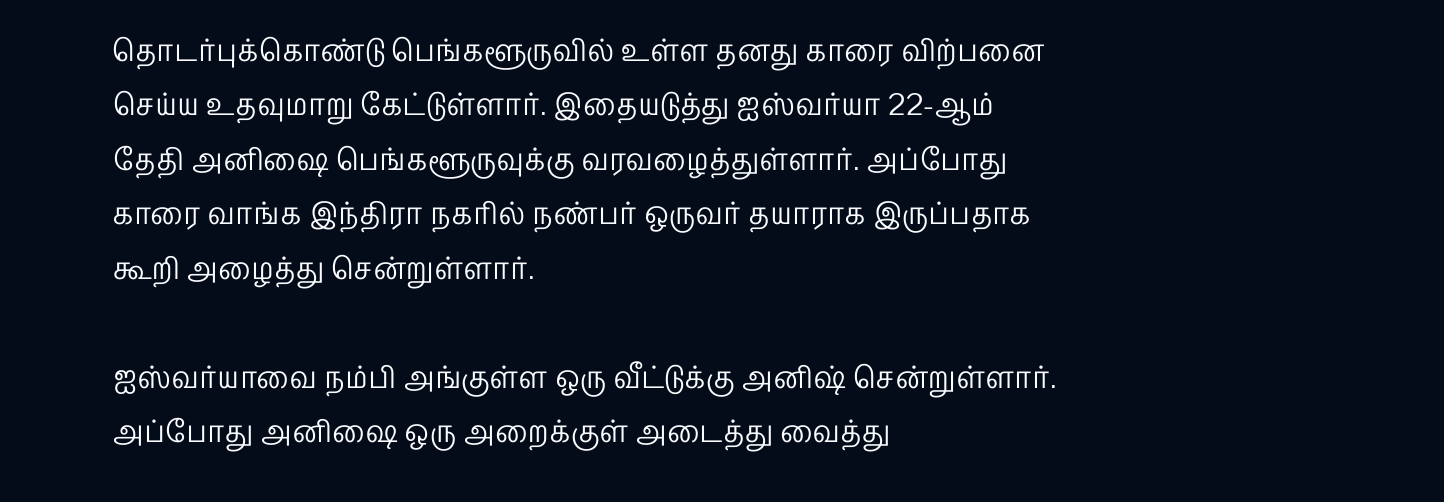தொடர்புக்கொண்டு பெங்களூருவில் உள்ள தனது காரை விற்பனை செய்ய உதவுமாறு கேட்டுள்ளார். இதையடுத்து ஐஸ்வர்யா 22-ஆம் தேதி அனிஷை பெங்களூருவுக்கு வரவழைத்துள்ளார். அப்போது காரை வாங்க இந்திரா நகரில் நண்பர் ஒருவர் தயாராக இருப்பதாக கூறி அழைத்து சென்றுள்ளார்.

ஐஸ்வர்யாவை நம்பி அங்குள்ள ஒரு வீட்டுக்கு அனிஷ் சென்றுள்ளார். அப்போது அனிஷை ஒரு அறைக்குள் அடைத்து வைத்து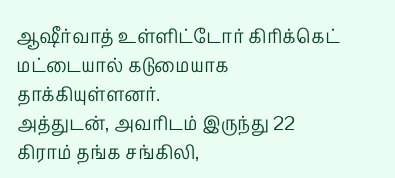ஆஷீர்வாத் உள்ளிட்டோர் கிரிக்கெட் மட்டையால் கடுமையாக தாக்கியுள்ளனர்.
அத்துடன், அவரிடம் இருந்து 22 கிராம் தங்க சங்கிலி,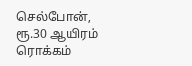செல்போன், ரூ.30 ஆயிரம் ரொக்கம்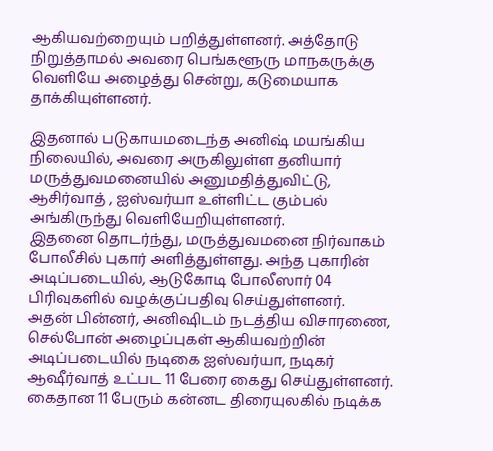ஆகியவற்றையும் பறித்துள்ளனர். அத்தோடு நிறுத்தாமல் அவரை பெங்களூரு மாநகருக்கு வெளியே அழைத்து சென்று, கடுமையாக தாக்கியுள்ளனர்.

இதனால் படுகாயமடைந்த அனிஷ் மயங்கிய நிலையில், அவரை அருகிலுள்ள தனியார் மருத்துவமனையில் அனுமதித்துவிட்டு, ஆசிர்வாத் , ஐஸ்வர்யா உள்ளிட்ட கும்பல் அங்கிருந்து வெளியேறியுள்ளனர்.
இதனை தொடர்ந்து, மருத்துவமனை நிர்வாகம் போலீசில் புகார் அளித்துள்ளது. அந்த புகாரின் அடிப்படையில், ஆடுகோடி போலீஸார் 04 பிரிவுகளில் வழக்குப்பதிவு செய்துள்ளனர்.
அதன் பின்னர், அனிஷிடம் நடத்திய விசாரணை, செல்போன் அழைப்புகள் ஆகியவற்றின் அடிப்படையில் நடிகை ஐஸ்வர்யா, நடிகர் ஆஷீர்வாத் உட்பட 11 பேரை கைது செய்துள்ளனர். கைதான 11 பேரும் கன்னட திரையுலகில் நடிக்க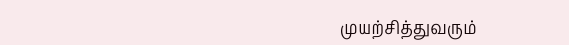முயற்சித்துவரும்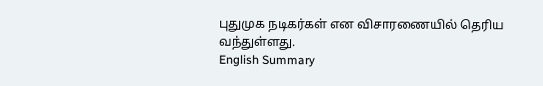புதுமுக நடிகர்கள் என விசாரணையில் தெரிய வந்துள்ளது.
English Summary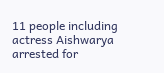11 people including actress Aishwarya arrested for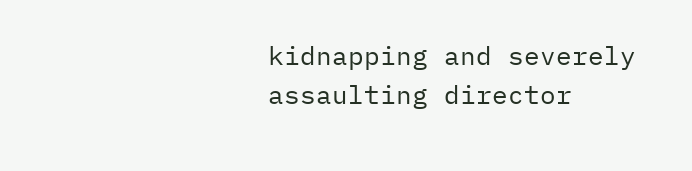kidnapping and severely assaulting director